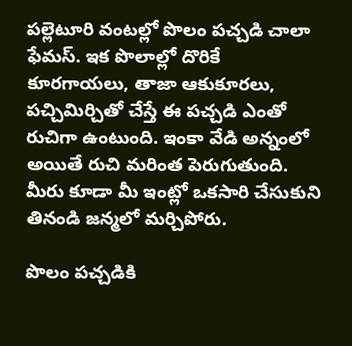పల్లెటూరి వంటల్లో పొలం పచ్చడి చాలా ఫేమస్. ఇక పొలాల్లో దొరికే కూరగాయలు, తాజా ఆకుకూరలు, పచ్చిమిర్చితో చేస్తే ఈ పచ్చడి ఎంతో రుచిగా ఉంటుంది. ఇంకా వేడి అన్నంలో అయితే రుచి మరింత పెరుగుతుంది. మీరు కూడా మీ ఇంట్లో ఒకసారి చేసుకుని తినండి జన్మలో మర్చిపోరు.

పొలం పచ్చడికి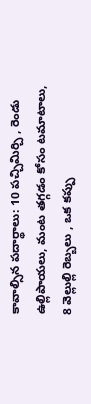కావాల్సిన పదార్థాలు: 10 పచ్చిమిర్చి , రెండు ఉల్లిపాయలు, మంట తగ్గడం కోసం టమాటాలు, 8 వెల్లుల్లి రెబ్బలు , ఒక కప్పు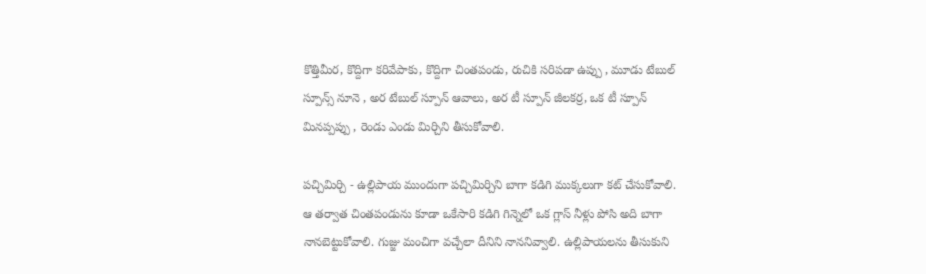కొత్తిమీర, కొద్దిగా కరివేపాకు, కొద్దిగా చింతపండు, రుచికి సరిపడా ఉప్పు , మూడు టేబుల్ స్పూన్స్ నూనె , అర టేబుల్ స్పూన్ ఆవాలు, అర టీ స్పూన్ జీలకర్ర, ఒక టీ స్పూన్ మినప్పప్పు , రెండు ఎండు మిర్చిని తీసుకోవాలి.

పచ్చిమిర్చి - ఉల్లిపాయ ముందుగా పచ్చిమిర్చిని బాగా కడిగి ముక్కలుగా కట్ చేసుకోవాలి. ఆ తర్వాత చింతపండును కూడా ఒకేసారి కడిగి గిన్నెలో ఒక గ్లాస్ నీళ్లు పోసి అది బాగా నానబెట్టుకోవాలి. గుజ్జు మంచిగా వచ్చేలా దీనిని నాననివ్వాలి. ఉల్లిపాయలను తీసుకుని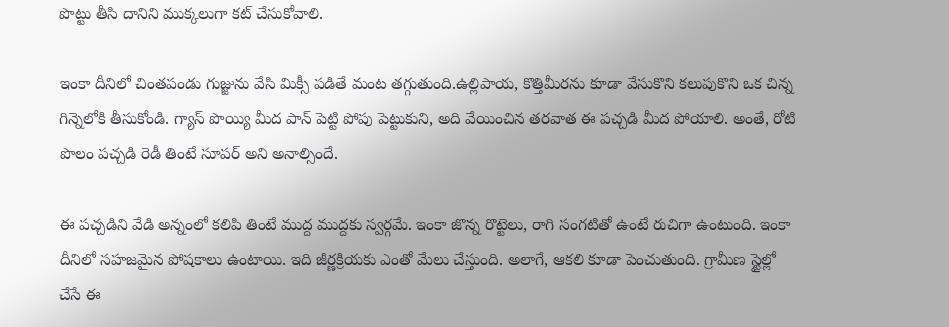పొట్టు తీసి దానిని ముక్కలుగా కట్ చేసుకోవాలి.

ఇంకా దీనిలో చింతపండు గుజ్జును వేసి మిక్సీ పడితే మంట తగ్గుతుంది.ఉల్లిపాయ, కొత్తిమీరను కూడా వేసుకొని కలుపుకొని ఒక చిన్న గిన్నెలోకి తీసుకోండి. గ్యాస్ పొయ్యి మీద పాన్ పెట్టి పోపు పెట్టుకుని, అది వేయించిన తరవాత ఈ పచ్చడి మీద పోయాలి. అంతే, రోటి పొలం పచ్చడి రెడీ తింటే సూపర్ అని అనాల్సిందే.

ఈ పచ్చడిని వేడి అన్నంలో కలిపి తింటే ముద్ద ముద్దకు స్వర్గమే. ఇంకా జొన్న రొట్టెలు, రాగి సంగటితో ఉంటే రుచిగా ఉంటుంది. ఇంకా దీనిలో సహజమైన పోషకాలు ఉంటాయి. ఇది జీర్ణక్రియకు ఎంతో మేలు చేస్తుంది. అలాగే, ఆకలి కూడా పెంచుతుంది. గ్రామీణ స్టైల్లో చేసే ఈ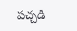పచ్చడి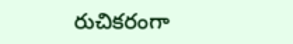రుచికరంగా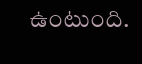ఉంటుంది.